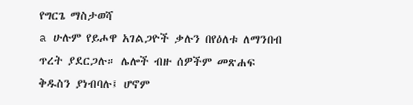የግርጌ ማስታወሻ
a ሁሉም የይሖዋ አገልጋዮች ቃሉን በየዕለቱ ለማንበብ ጥረት ያደርጋሉ። ሌሎች ብዙ ሰዎችም መጽሐፍ ቅዱስን ያነብባሉ፤ ሆኖም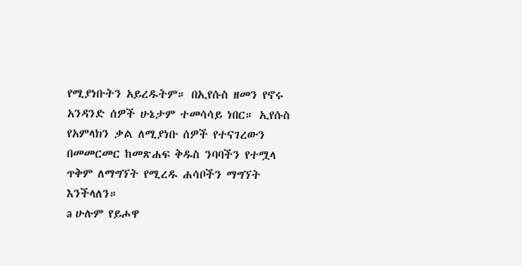የሚያነቡትን አይረዱትም። በኢየሱስ ዘመን የኖሩ አንዳንድ ሰዎች ሁኔታም ተመሳሳይ ነበር። ኢየሱስ የአምላክን ቃል ለሚያነቡ ሰዎች የተናገረውን በመመርመር ከመጽሐፍ ቅዱስ ንባባችን የተሟላ ጥቅም ለማግኘት የሚረዱ ሐሳቦችን ማግኘት እንችላለን።
a ሁሉም የይሖዋ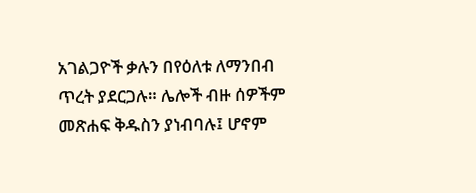አገልጋዮች ቃሉን በየዕለቱ ለማንበብ ጥረት ያደርጋሉ። ሌሎች ብዙ ሰዎችም መጽሐፍ ቅዱስን ያነብባሉ፤ ሆኖም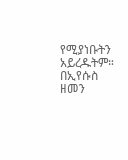የሚያነቡትን አይረዱትም። በኢየሱስ ዘመን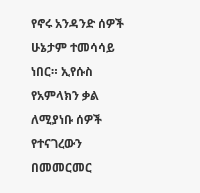የኖሩ አንዳንድ ሰዎች ሁኔታም ተመሳሳይ ነበር። ኢየሱስ የአምላክን ቃል ለሚያነቡ ሰዎች የተናገረውን በመመርመር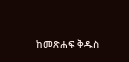ከመጽሐፍ ቅዱስ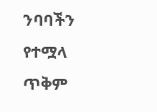ንባባችን የተሟላ ጥቅም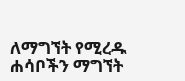ለማግኘት የሚረዱ ሐሳቦችን ማግኘት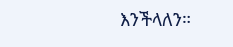እንችላለን።